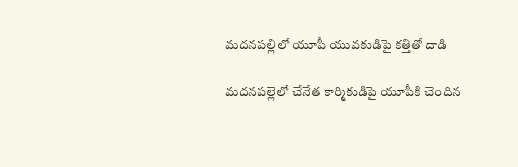మదనపల్లిలో యూపీ యువకుడిపై కత్తితో దాడి

మదనపల్లెలో చేనేత కార్మికుడిపై యూపీకి చెందిన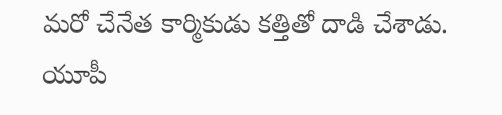మరో చేనేత కార్మికుడు కత్తితో దాడి చేశాడు. యూపీ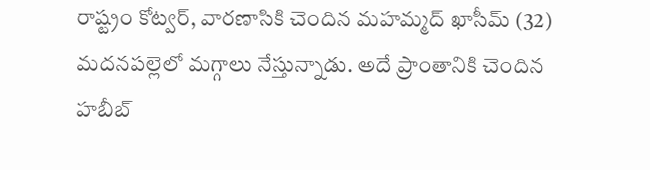రాష్ట్రం కోట్వర్, వారణాసికి చెందిన మహమ్మద్ ఖాసీమ్ (32) మదనపల్లెలో మగ్గాలు నేస్తున్నాడు. అదే ప్రాంతానికి చెందిన హబీబ్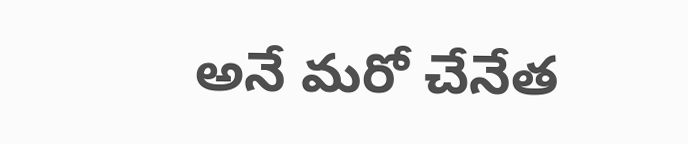అనే మరో చేనేత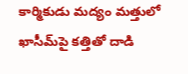కార్మికుడు మద్యం మత్తులో ఖాసీమ్‌పై కత్తితో దాడి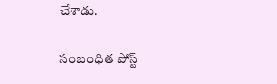చేశాడు.

సంబంధిత పోస్ట్